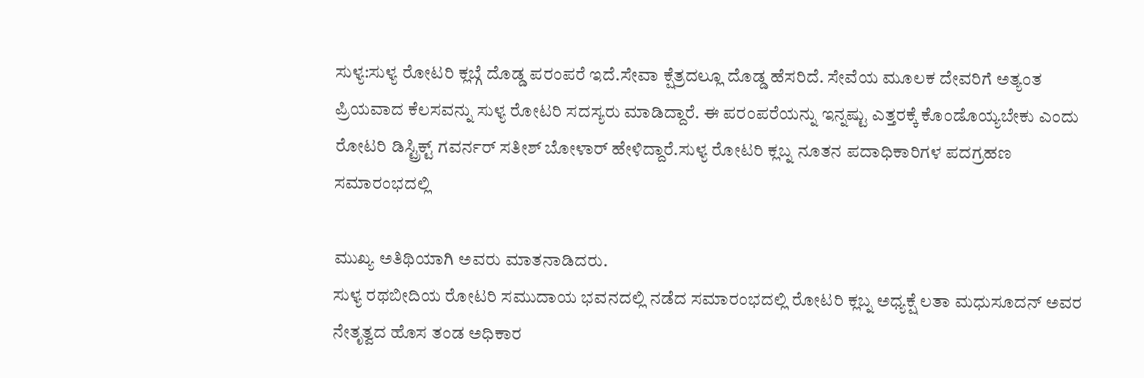ಸುಳ್ಯ:ಸುಳ್ಯ ರೋಟರಿ ಕ್ಲಬ್ಗೆ ದೊಡ್ಡ ಪರಂಪರೆ ಇದೆ.ಸೇವಾ ಕ್ಷೆತ್ರದಲ್ಲೂ ದೊಡ್ಡ ಹೆಸರಿದೆ. ಸೇವೆಯ ಮೂಲಕ ದೇವರಿಗೆ ಅತ್ಯಂತ ಪ್ರಿಯವಾದ ಕೆಲಸವನ್ನು ಸುಳ್ಯ ರೋಟರಿ ಸದಸ್ಯರು ಮಾಡಿದ್ದಾರೆ. ಈ ಪರಂಪರೆಯನ್ನು ಇನ್ನಷ್ಟು ಎತ್ತರಕ್ಕೆ ಕೊಂಡೊಯ್ಯಬೇಕು ಎಂದು ರೋಟರಿ ಡಿಸ್ಟ್ರಿಕ್ಟ್ ಗವರ್ನರ್ ಸತೀಶ್ ಬೋಳಾರ್ ಹೇಳಿದ್ದಾರೆ.ಸುಳ್ಯ ರೋಟರಿ ಕ್ಲಬ್ನ ನೂತನ ಪದಾಧಿಕಾರಿಗಳ ಪದಗ್ರಹಣ ಸಮಾರಂಭದಲ್ಲಿ

ಮುಖ್ಯ ಅತಿಥಿಯಾಗಿ ಅವರು ಮಾತನಾಡಿದರು.
ಸುಳ್ಯ ರಥಬೀದಿಯ ರೋಟರಿ ಸಮುದಾಯ ಭವನದಲ್ಲಿ ನಡೆದ ಸಮಾರಂಭದಲ್ಲಿ ರೋಟರಿ ಕ್ಲಬ್ನ ಅಧ್ಯಕ್ಷೆ ಲತಾ ಮಧುಸೂದನ್ ಅವರ ನೇತೃತ್ವದ ಹೊಸ ತಂಡ ಅಧಿಕಾರ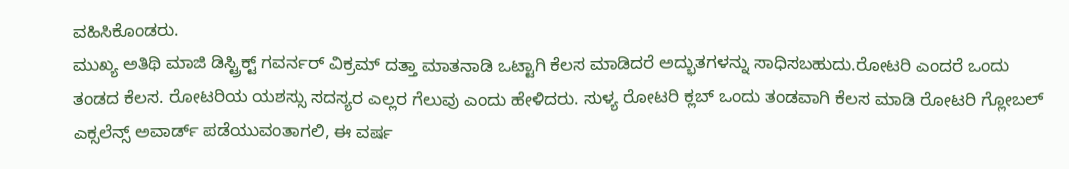ವಹಿಸಿಕೊಂಡರು.
ಮುಖ್ಯ ಅತಿಥಿ ಮಾಜಿ ಡಿಸ್ಟ್ರಿಕ್ಟ್ ಗವರ್ನರ್ ವಿಕ್ರಮ್ ದತ್ತಾ ಮಾತನಾಡಿ ಒಟ್ಟಾಗಿ ಕೆಲಸ ಮಾಡಿದರೆ ಅದ್ಭುತಗಳನ್ನು ಸಾಧಿಸಬಹುದು.ರೋಟರಿ ಎಂದರೆ ಒಂದು ತಂಡದ ಕೆಲಸ. ರೋಟರಿಯ ಯಶಸ್ಸು ಸದಸ್ಯರ ಎಲ್ಲರ ಗೆಲುವು ಎಂದು ಹೇಳಿದರು. ಸುಳ್ಯ ರೋಟರಿ ಕ್ಲಬ್ ಒಂದು ತಂಡವಾಗಿ ಕೆಲಸ ಮಾಡಿ ರೋಟರಿ ಗ್ಲೋಬಲ್ ಎಕ್ಸಲೆನ್ಸ್ ಅವಾರ್ಡ್ ಪಡೆಯುವಂತಾಗಲಿ, ಈ ವರ್ಷ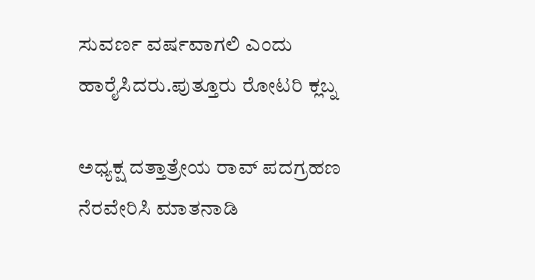ಸುವರ್ಣ ವರ್ಷವಾಗಲಿ ಎಂದು ಹಾರೈಸಿದರು.ಪುತ್ತೂರು ರೋಟರಿ ಕ್ಲಬ್ನ

ಅಧ್ಯಕ್ಷ ದತ್ತಾತ್ರೇಯ ರಾವ್ ಪದಗ್ರಹಣ ನೆರವೇರಿಸಿ ಮಾತನಾಡಿ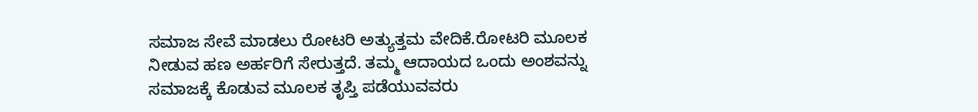ಸಮಾಜ ಸೇವೆ ಮಾಡಲು ರೋಟರಿ ಅತ್ಯುತ್ತಮ ವೇದಿಕೆ.ರೋಟರಿ ಮೂಲಕ ನೀಡುವ ಹಣ ಅರ್ಹರಿಗೆ ಸೇರುತ್ತದೆ. ತಮ್ಮ ಆದಾಯದ ಒಂದು ಅಂಶವನ್ನು ಸಮಾಜಕ್ಕೆ ಕೊಡುವ ಮೂಲಕ ತೃಪ್ತಿ ಪಡೆಯುವವರು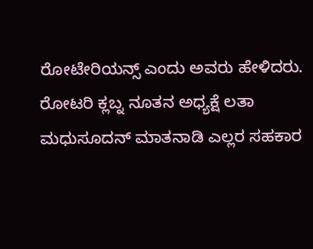ರೋಟೇರಿಯನ್ಸ್ ಎಂದು ಅವರು ಹೇಳಿದರು.
ರೋಟರಿ ಕ್ಲಬ್ನ ನೂತನ ಅಧ್ಯಕ್ಷೆ ಲತಾ ಮಧುಸೂದನ್ ಮಾತನಾಡಿ ಎಲ್ಲರ ಸಹಕಾರ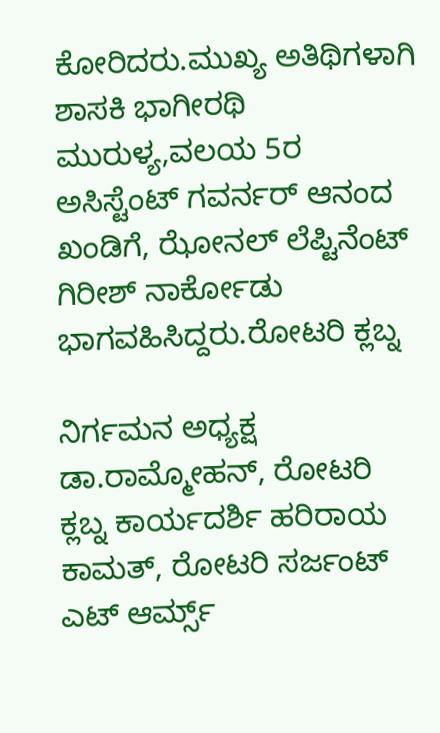ಕೋರಿದರು.ಮುಖ್ಯ ಅತಿಥಿಗಳಾಗಿ
ಶಾಸಕಿ ಭಾಗೀರಥಿ ಮುರುಳ್ಯ,ವಲಯ 5ರ ಅಸಿಸ್ಟೆಂಟ್ ಗವರ್ನರ್ ಆನಂದ ಖಂಡಿಗೆ, ಝೋನಲ್ ಲೆಪ್ಟಿನೆಂಟ್ ಗಿರೀಶ್ ನಾರ್ಕೋಡು ಭಾಗವಹಿಸಿದ್ದರು.ರೋಟರಿ ಕ್ಲಬ್ನ

ನಿರ್ಗಮನ ಅಧ್ಯಕ್ಷ ಡಾ.ರಾಮ್ಮೋಹನ್, ರೋಟರಿ ಕ್ಲಬ್ನ ಕಾರ್ಯದರ್ಶಿ ಹರಿರಾಯ ಕಾಮತ್, ರೋಟರಿ ಸರ್ಜಂಟ್ ಎಟ್ ಆರ್ಮ್ಸ್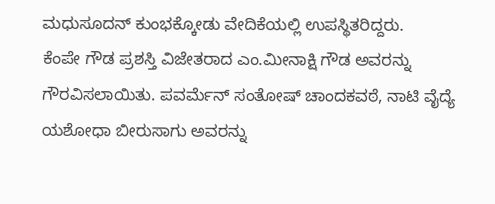ಮಧುಸೂದನ್ ಕುಂಭಕ್ಕೋಡು ವೇದಿಕೆಯಲ್ಲಿ ಉಪಸ್ಥಿತರಿದ್ದರು.
ಕೆಂಪೇ ಗೌಡ ಪ್ರಶಸ್ತಿ ವಿಜೇತರಾದ ಎಂ.ಮೀನಾಕ್ಷಿ ಗೌಡ ಅವರನ್ನು ಗೌರವಿಸಲಾಯಿತು. ಪವರ್ಮೆನ್ ಸಂತೋಷ್ ಚಾಂದಕವಠೆ, ನಾಟಿ ವೈದ್ಯೆ ಯಶೋಧಾ ಬೀರುಸಾಗು ಅವರನ್ನು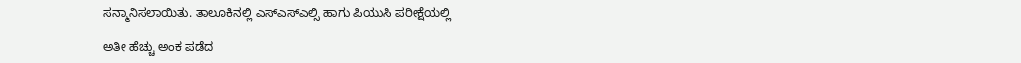ಸನ್ಮಾನಿಸಲಾಯಿತು. ತಾಲೂಕಿನಲ್ಲಿ ಎಸ್ಎಸ್ಎಲ್ಸಿ ಹಾಗು ಪಿಯುಸಿ ಪರೀಕ್ಷೆಯಲ್ಲಿ

ಅತೀ ಹೆಚ್ಚು ಅಂಕ ಪಡೆದ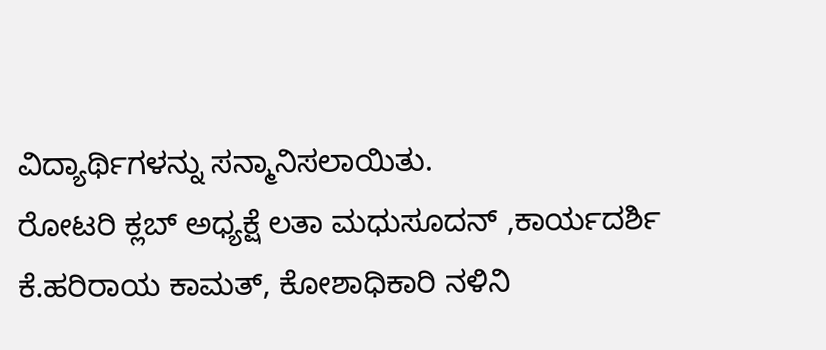ವಿದ್ಯಾರ್ಥಿಗಳನ್ನು ಸನ್ಮಾನಿಸಲಾಯಿತು.
ರೋಟರಿ ಕ್ಲಬ್ ಅಧ್ಯಕ್ಷೆ ಲತಾ ಮಧುಸೂದನ್ ,ಕಾರ್ಯದರ್ಶಿ ಕೆ.ಹರಿರಾಯ ಕಾಮತ್, ಕೋಶಾಧಿಕಾರಿ ನಳಿನಿ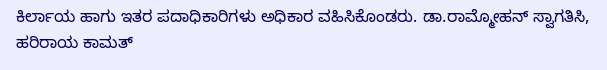ಕಿರ್ಲಾಯ ಹಾಗು ಇತರ ಪದಾಧಿಕಾರಿಗಳು ಅಧಿಕಾರ ವಹಿಸಿಕೊಂಡರು. ಡಾ.ರಾಮ್ಮೋಹನ್ ಸ್ವಾಗತಿಸಿ, ಹರಿರಾಯ ಕಾಮತ್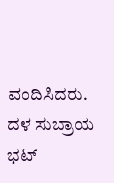ವಂದಿಸಿದರು. ದಳ ಸುಬ್ರಾಯ ಭಟ್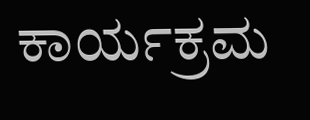ಕಾರ್ಯಕ್ರಮ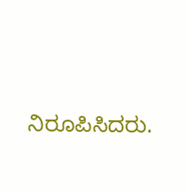ನಿರೂಪಿಸಿದರು.